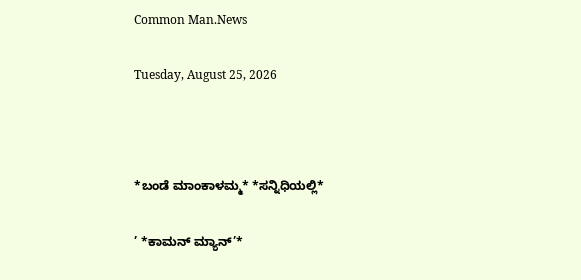Common Man.News

Tuesday, August 25, 2026



*ಬಂಡೆ ಮಾಂಕಾಳಮ್ಮ* *ಸನ್ನಿಧಿಯಲ್ಲಿ*

’ *ಕಾಮನ್ ಮ್ಯಾನ್’*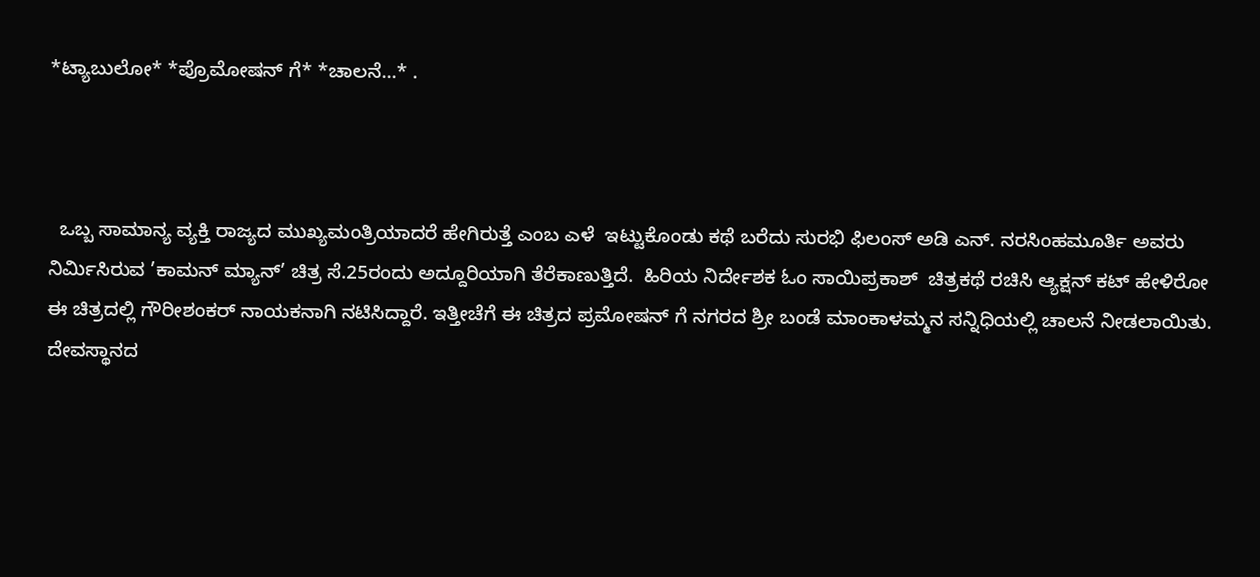*ಟ್ಯಾಬುಲೋ* *ಪ್ರೊಮೋಷನ್ ಗೆ* *ಚಾಲನೆ...* .



  ಒಬ್ಬ ಸಾಮಾನ್ಯ ವ್ಯಕ್ತಿ ರಾಜ್ಯದ ಮುಖ್ಯಮಂತ್ರಿಯಾದರೆ ಹೇಗಿರುತ್ತೆ ಎಂಬ ಎಳೆ  ಇಟ್ಟುಕೊಂಡು ಕಥೆ ಬರೆದು ಸುರಭಿ ಫಿಲಂಸ್ ಅಡಿ ಎನ್. ನರಸಿಂಹಮೂರ್ತಿ ಅವರು ನಿರ್ಮಿಸಿರುವ ’ಕಾಮನ್ ಮ್ಯಾನ್’ ಚಿತ್ರ ಸೆ.25ರಂದು ಅದ್ದೂರಿಯಾಗಿ ತೆರೆಕಾಣುತ್ತಿದೆ.  ಹಿರಿಯ ನಿರ್ದೇಶಕ ಓಂ ಸಾಯಿಪ್ರಕಾಶ್  ಚಿತ್ರಕಥೆ ರಚಿಸಿ ಆ್ಯಕ್ಷನ್ ಕಟ್ ಹೇಳಿರೋ ಈ ಚಿತ್ರದಲ್ಲಿ ಗೌರೀಶಂಕರ್ ನಾಯಕನಾಗಿ ನಟಿಸಿದ್ದಾರೆ. ಇತ್ತೀಚೆಗೆ ಈ ಚಿತ್ರದ ಪ್ರಮೋಷನ್ ಗೆ ನಗರದ ಶ್ರೀ ಬಂಡೆ ಮಾಂಕಾಳಮ್ಮನ ಸನ್ನಿಧಿಯಲ್ಲಿ ಚಾಲನೆ ನೀಡಲಾಯಿತು. ದೇವಸ್ಥಾನದ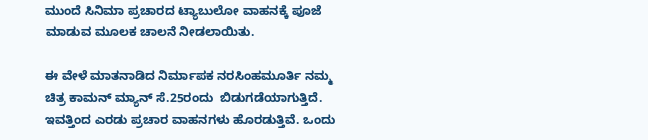ಮುಂದೆ ಸಿನಿಮಾ ಪ್ರಚಾರದ ಟ್ಯಾಬುಲೋ ವಾಹನಕ್ಕೆ ಪೂಜೆ ಮಾಡುವ ಮೂಲಕ ಚಾಲನೆ ನೀಡಲಾಯಿತು.

ಈ ವೇಳೆ ಮಾತನಾಡಿದ ನಿರ್ಮಾಪಕ ನರಸಿಂಹಮೂರ್ತಿ ನಮ್ಮ ಚಿತ್ರ ಕಾಮನ್ ಮ್ಯಾನ್ ಸೆ.25ರಂದು  ಬಿಡುಗಡೆಯಾಗುತ್ತಿದೆ. ಇವತ್ತಿಂದ ಎರಡು ಪ್ರಚಾರ ವಾಹನಗಳು ಹೊರಡುತ್ತಿವೆ. ಒಂದು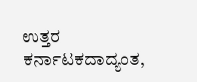ಉತ್ತರ ಕರ್ನಾಟಕದಾದ್ಯಂತ,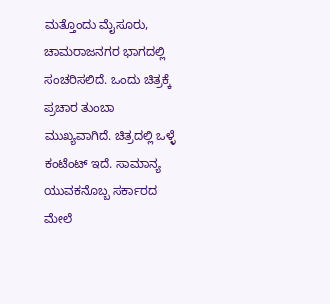ಮತ್ತೊಂದು ಮೈಸೂರು, ಚಾಮರಾಜನಗರ ಭಾಗದಲ್ಲಿ ಸಂಚರಿಸಲಿದೆ. ಒಂದು ಚಿತ್ರಕ್ಕೆ ಪ್ರಚಾರ ತುಂಬಾ ಮುಖ್ಯವಾಗಿದೆ. ಚಿತ್ರದಲ್ಲಿ ಒಳ್ಳೆ ಕಂಟೆಂಟ್ ಇದೆ. ಸಾಮಾನ್ಯ ಯುವಕನೊಬ್ಬ ಸರ್ಕಾರದ ಮೇಲೆ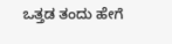ಒತ್ತಡ ತಂದು ಹೇಗೆ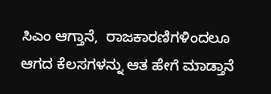ಸಿಎಂ ಆಗ್ತಾನೆ,  ರಾಜಕಾರಣಿಗಳಿಂದಲೂ ಆಗದ ಕೆಲಸಗಳನ್ನು ಆತ ಹೇಗೆ ಮಾಡ್ತಾನೆ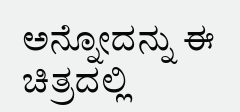ಅನ್ನೋದನ್ನು ಈ ಚಿತ್ರದಲ್ಲಿ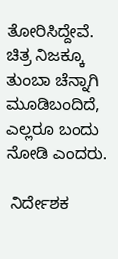ತೋರಿಸಿದ್ದೇವೆ. ಚಿತ್ರ ನಿಜಕ್ಕೂ ತುಂಬಾ ಚೆನ್ನಾಗಿ ಮೂಡಿಬಂದಿದೆ, ಎಲ್ಲರೂ ಬಂದು ನೋಡಿ ಎಂದರು.

 ನಿರ್ದೇಶಕ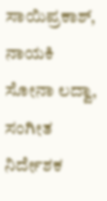ಸಾಯಿಪ್ರಕಾಶ್, ನಾಯಕಿ ಸೋನಾ ಲದ್ವಾ, ಸಂಗೀತ ನಿರ್ದೇಶಕ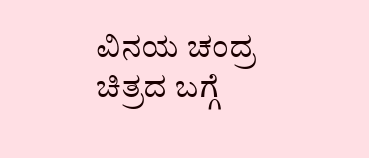ವಿನಯ ಚಂದ್ರ ಚಿತ್ರದ ಬಗ್ಗೆ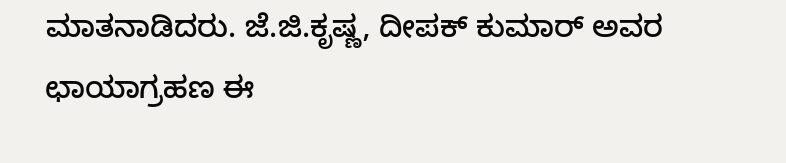ಮಾತನಾಡಿದರು. ಜೆ‌.ಜಿ.ಕೃಷ್ಣ, ದೀಪಕ್ ಕುಮಾರ್ ಅವರ ಛಾಯಾಗ್ರಹಣ ಈ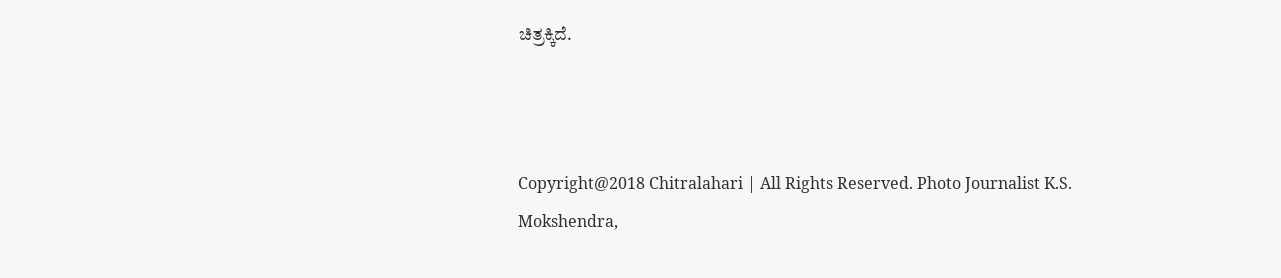ಚಿತ್ರಕ್ಕಿದೆ.



Copyright@2018 Chitralahari | All Rights Reserved. Photo Journalist K.S. Mokshendra,